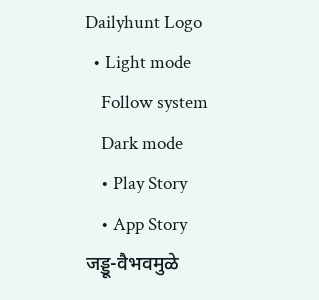Dailyhunt Logo
  • Light mode
    Follow system
    Dark mode
    • Play Story
    • App Story
जड्डू-वैभवमुळे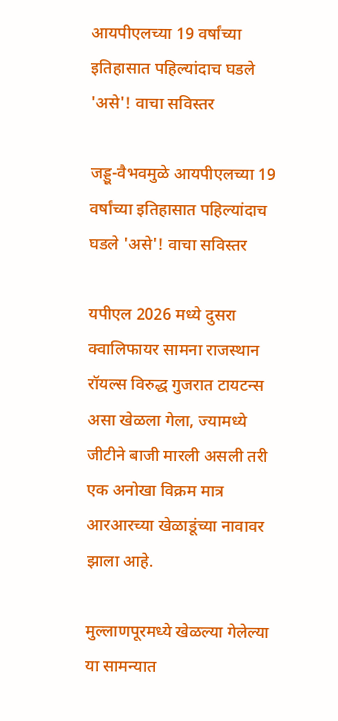आयपीएलच्या 19 वर्षांच्या इतिहासात पहिल्यांदाच घडले 'असे'! वाचा सविस्तर

जड्डू-वैभवमुळे आयपीएलच्या 19 वर्षांच्या इतिहासात पहिल्यांदाच घडले 'असे'! वाचा सविस्तर

यपीएल 2026 मध्ये दुसरा क्वालिफायर सामना राजस्थान रॉयल्स विरुद्ध गुजरात टायटन्स असा खेळला गेला, ज्यामध्ये जीटीने बाजी मारली असली तरी एक अनोखा विक्रम मात्र आरआरच्या खेळाडूंच्या नावावर झाला आहे.

मुल्लाणपूरमध्ये खेळल्या गेलेल्या या सामन्यात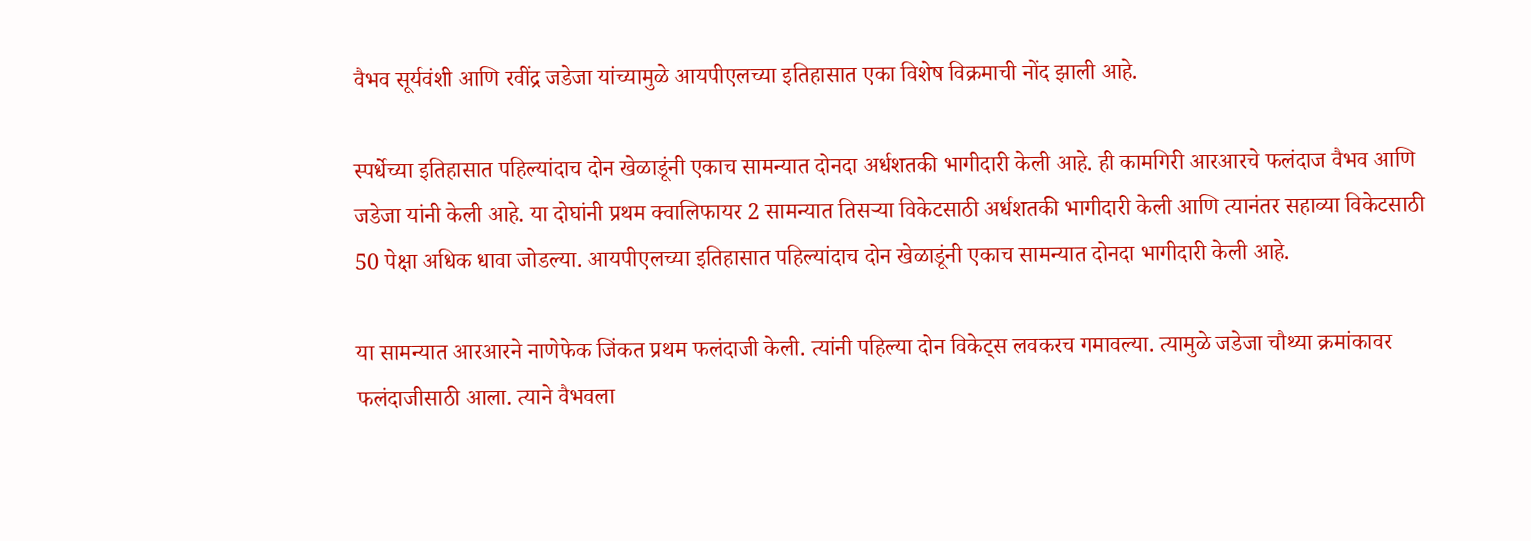वैभव सूर्यवंशी आणि रवींद्र जडेजा यांच्यामुळे आयपीएलच्या इतिहासात एका विशेष विक्रमाची नोंद झाली आहे.

स्पर्धेच्या इतिहासात पहिल्यांदाच दोन खेळाडूंनी एकाच सामन्यात दोनदा अर्धशतकी भागीदारी केली आहे. ही कामगिरी आरआरचे फलंदाज वैभव आणि जडेजा यांनी केली आहे. या दोघांनी प्रथम क्वालिफायर 2 सामन्यात तिसऱ्या विकेटसाठी अर्धशतकी भागीदारी केली आणि त्यानंतर सहाव्या विकेटसाठी 50 पेक्षा अधिक धावा जोडल्या. आयपीएलच्या इतिहासात पहिल्यांदाच दोन खेळाडूंनी एकाच सामन्यात दोनदा भागीदारी केली आहे.

या सामन्यात आरआरने नाणेफेक जिंकत प्रथम फलंदाजी केली. त्यांनी पहिल्या दोन विकेट्स लवकरच गमावल्या. त्यामुळे जडेजा चौथ्या क्रमांकावर फलंदाजीसाठी आला. त्याने वैभवला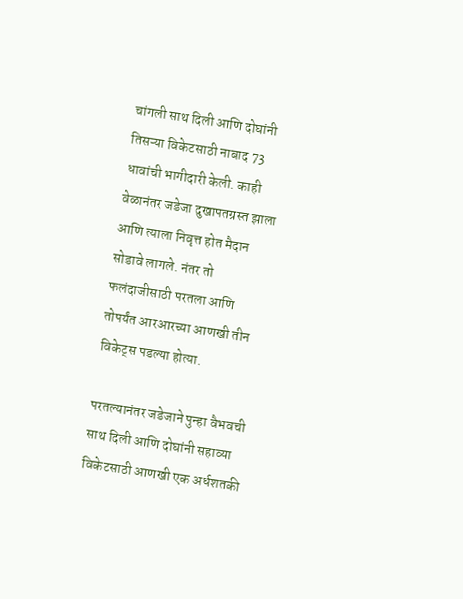चांगली साथ दिली आणि दोघांनी तिसऱ्या विकेटसाठी नाबाद 73 धावांची भागीदारी केली. काही वेळानंतर जडेजा दुखापतग्रस्त झाला आणि त्याला निवृत्त होत मैदान सोडावे लागले. नंतर तो फलंदाजीसाठी परतला आणि तोपर्यंत आरआरच्या आणखी तीन विकेट्स पडल्या होत्या.

परतल्यानंतर जडेजाने पुन्हा वैभवची साथ दिली आणि दोघांनी सहाव्या विकेटसाठी आणखी एक अर्धशतकी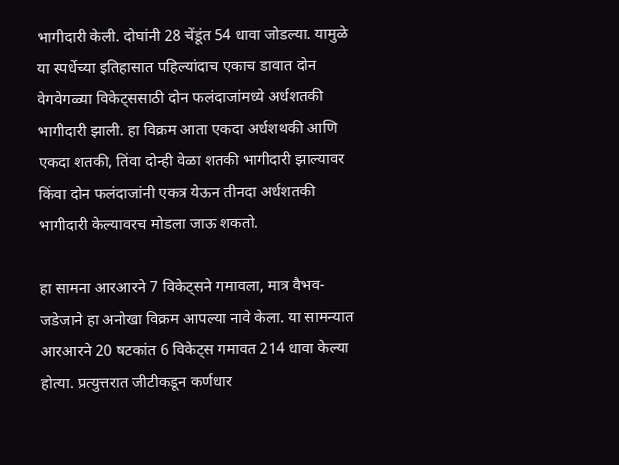भागीदारी केली. दोघांनी 28 चेंडूंत 54 धावा जोडल्या. यामुळे या स्पर्धेच्या इतिहासात पहिल्यांदाच एकाच डावात दोन वेगवेगळ्या विकेट्ससाठी दोन फलंदाजांमध्ये अर्धशतकी भागीदारी झाली. हा विक्रम आता एकदा अर्धशथकी आणि एकदा शतकी, तिंवा दोन्ही वेळा शतकी भागीदारी झाल्यावर किंवा दोन फलंदाजांनी एकत्र येऊन तीनदा अर्धशतकी भागीदारी केल्यावरच मोडला जाऊ शकतो.

हा सामना आरआरने 7 विकेट्सने गमावला, मात्र वैभव-जडेजाने हा अनोखा विक्रम आपल्या नावे केला. या सामन्यात आरआरने 20 षटकांत 6 विकेट्स गमावत 214 धावा केल्या होत्या. प्रत्युत्तरात जीटीकडून कर्णधार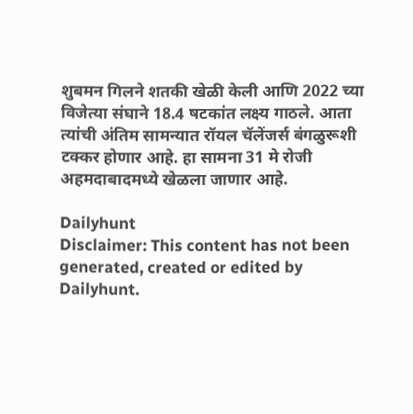शुबमन गिलने शतकी खेळी केली आणि 2022 च्या विजेत्या संघाने 18.4 षटकांत लक्ष्य गाठले. आता त्यांची अंतिम सामन्यात रॉयल चॅलेंजर्स बंगळुरूशी टक्कर होणार आहे. हा सामना 31 मे रोजी अहमदाबादमध्ये खेळला जाणार आहे.

Dailyhunt
Disclaimer: This content has not been generated, created or edited by Dailyhunt.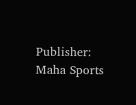Publisher: Maha Sports